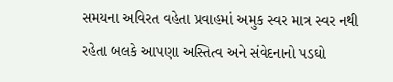સમયના અવિરત વહેતા પ્રવાહમાં અમુક સ્વર માત્ર સ્વર નથી રહેતા બલકે આપણા અસ્તિત્વ અને સંવેદનાનો પડઘો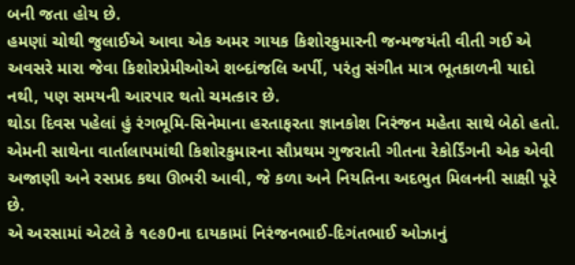બની જતા હોય છે.
હમણાં ચોથી જુલાઈએ આવા એક અમર ગાયક કિશોરકુમારની જન્મજયંતી વીતી ગઈ એ અવસરે મારા જેવા કિશોરપ્રેમીઓએ શબ્દાંજલિ અર્પી, પરંતુ સંગીત માત્ર ભૂતકાળની યાદો નથી, પણ સમયની આરપાર થતો ચમત્કાર છે.
થોડા દિવસ પહેલાં હું રંગભૂમિ-સિનેમાના હરતાફરતા જ્ઞાનકોશ નિરંજન મહેતા સાથે બેઠો હતો. એમની સાથેના વાર્તાલાપમાંથી કિશોરકુમારના સૌપ્રથમ ગુજરાતી ગીતના રેકોર્ડિંગની એક એવી અજાણી અને રસપ્રદ કથા ઊભરી આવી, જે કળા અને નિયતિના અદભુત મિલનની સાક્ષી પૂરે છે.
એ અરસામાં એટલે કે ૧૯૭0ના દાયકામાં નિરંજનભાઈ-દિગંતભાઈ ઓઝાનું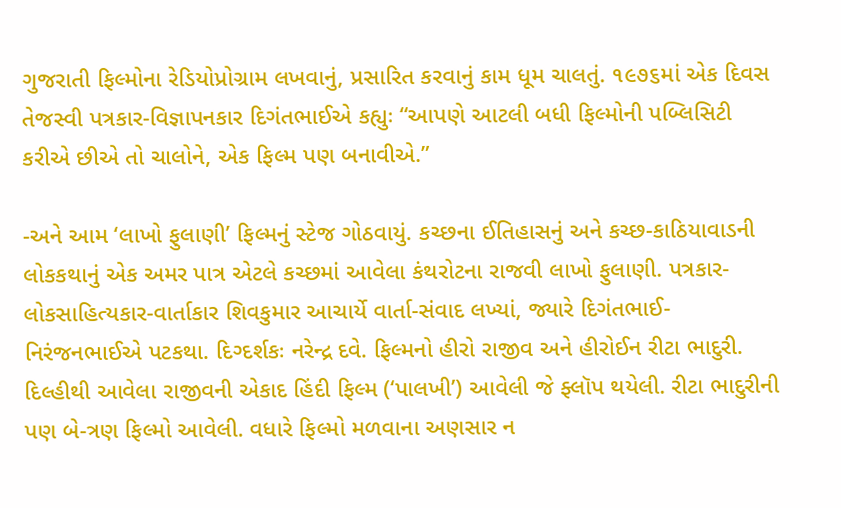ગુજરાતી ફિલ્મોના રેડિયોપ્રોગ્રામ લખવાનું, પ્રસારિત કરવાનું કામ ધૂમ ચાલતું. ૧૯૭૬માં એક દિવસ તેજસ્વી પત્રકાર-વિજ્ઞાપનકાર દિગંતભાઈએ કહ્યુઃ “આપણે આટલી બધી ફિલ્મોની પબ્લિસિટી કરીએ છીએ તો ચાલોને, એક ફિલ્મ પણ બનાવીએ.”

-અને આમ ‘લાખો ફુલાણી’ ફિલ્મનું સ્ટેજ ગોઠવાયું. કચ્છના ઈતિહાસનું અને કચ્છ-કાઠિયાવાડની લોકકથાનું એક અમર પાત્ર એટલે કચ્છમાં આવેલા કંથરોટના રાજવી લાખો ફુલાણી. પત્રકાર-લોકસાહિત્યકાર-વાર્તાકાર શિવકુમાર આચાર્યે વાર્તા-સંવાદ લખ્યાં, જ્યારે દિગંતભાઈ-નિરંજનભાઈએ પટકથા. દિગ્દર્શકઃ નરેન્દ્ર દવે. ફિલ્મનો હીરો રાજીવ અને હીરોઈન રીટા ભાદુરી. દિલ્હીથી આવેલા રાજીવની એકાદ હિંદી ફિલ્મ (‘પાલખી’) આવેલી જે ફ્લૉપ થયેલી. રીટા ભાદુરીની પણ બે-ત્રણ ફિલ્મો આવેલી. વધારે ફિલ્મો મળવાના અણસાર ન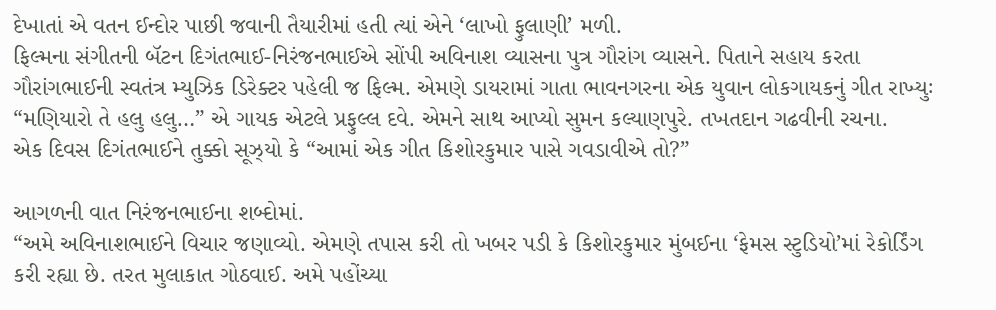દેખાતાં એ વતન ઈન્દોર પાછી જવાની તૈયારીમાં હતી ત્યાં એને ‘લાખો ફુલાણી’ મળી.
ફિલ્મના સંગીતની બૅટન દિગંતભાઈ-નિરંજનભાઈએ સોંપી અવિનાશ વ્યાસના પુત્ર ગૌરાંગ વ્યાસને. પિતાને સહાય કરતા ગૌરાંગભાઈની સ્વતંત્ર મ્યુઝિક ડિરેક્ટર પહેલી જ ફિલ્મ. એમણે ડાયરામાં ગાતા ભાવનગરના એક યુવાન લોકગાયકનું ગીત રાખ્યુઃ “મણિયારો તે હલુ હલુ…” એ ગાયક એટલે પ્રફુલ્લ દવે. એમને સાથ આપ્યો સુમન કલ્યાણપુરે. તખતદાન ગઢવીની રચના.
એક દિવસ દિગંતભાઈને તુક્કો સૂઝ્યો કે “આમાં એક ગીત કિશોરકુમાર પાસે ગવડાવીએ તો?”

આગળની વાત નિરંજનભાઈના શબ્દોમાં.
“અમે અવિનાશભાઈને વિચાર જણાવ્યો. એમણે તપાસ કરી તો ખબર પડી કે કિશોરકુમાર મુંબઈના ‘ફેમસ સ્ટુડિયો’માં રેકોર્ડિંગ કરી રહ્યા છે. તરત મુલાકાત ગોઠવાઈ. અમે પહોંચ્યા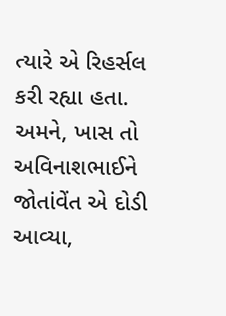ત્યારે એ રિહર્સલ કરી રહ્યા હતા. અમને, ખાસ તો અવિનાશભાઈને જોતાંવેંત એ દોડી આવ્યા,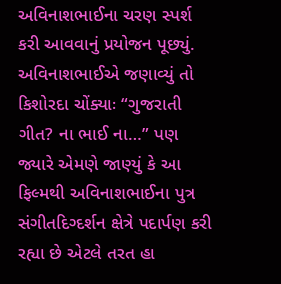અવિનાશભાઈના ચરણ સ્પર્શ કરી આવવાનું પ્રયોજન પૂછ્યું. અવિનાશભાઈએ જણાવ્યું તો કિશોરદા ચોંક્યાઃ “ગુજરાતી ગીત? ના ભાઈ ના…” પણ જ્યારે એમણે જાણ્યું કે આ ફિલ્મથી અવિનાશભાઈના પુત્ર સંગીતદિગ્દર્શન ક્ષેત્રે પદાર્પણ કરી રહ્યા છે એટલે તરત હા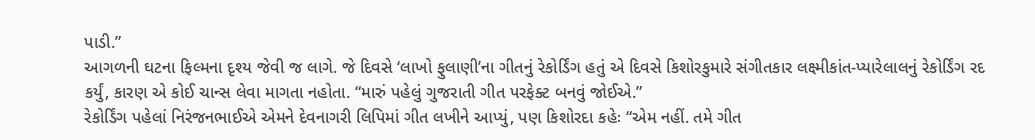પાડી.”
આગળની ઘટના ફિલ્મના દૃશ્ય જેવી જ લાગે. જે દિવસે ‘લાખો ફુલાણી’ના ગીતનું રેકોર્ડિંગ હતું એ દિવસે કિશોરકુમારે સંગીતકાર લક્ષ્મીકાંત-પ્યારેલાલનું રેકોર્ડિંગ રદ કર્યું, કારણ એ કોઈ ચાન્સ લેવા માગતા નહોતા. “મારું પહેલું ગુજરાતી ગીત પરફેક્ટ બનવું જોઈએ.”
રેકોર્ડિંગ પહેલાં નિરંજનભાઈએ એમને દેવનાગરી લિપિમાં ગીત લખીને આપ્યું, પણ કિશોરદા કહેઃ “એમ નહીં. તમે ગીત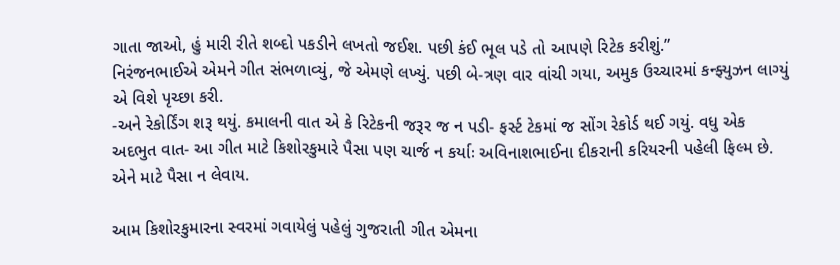ગાતા જાઓ, હું મારી રીતે શબ્દો પકડીને લખતો જઈશ. પછી કંઈ ભૂલ પડે તો આપણે રિટેક કરીશું.”
નિરંજનભાઈએ એમને ગીત સંભળાવ્યું, જે એમણે લખ્યું. પછી બે-ત્રણ વાર વાંચી ગયા, અમુક ઉચ્ચારમાં કન્ફ્યુઝન લાગ્યું એ વિશે પૃચ્છા કરી.
-અને રેકોર્ડિંગ શરૂ થયું. કમાલની વાત એ કે રિટેકની જરૂર જ ન પડી- ફર્સ્ટ ટેકમાં જ સોંગ રેકોર્ડ થઈ ગયું. વધુ એક અદભુત વાત- આ ગીત માટે કિશોરકુમારે પૈસા પણ ચાર્જ ન કર્યાઃ અવિનાશભાઈના દીકરાની કરિયરની પહેલી ફિલ્મ છે. એને માટે પૈસા ન લેવાય.

આમ કિશોરકુમારના સ્વરમાં ગવાયેલું પહેલું ગુજરાતી ગીત એમના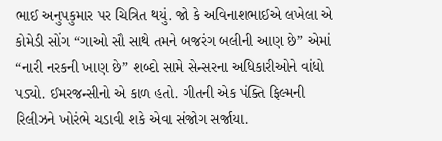ભાઈ અનુપકુમાર પર ચિત્રિત થયું. જો કે અવિનાશભાઈએ લખેલા એ કોમેડી સોંગ “ગાઓ સૌ સાથે તમને બજરંગ બલીની આણ છે” એમાં “નારી નરકની ખાણ છે” શબ્દો સામે સેન્સરના અધિકારીઓને વાંધો પડ્યો. ઈમરજન્સીનો એ કાળ હતો. ગીતની એક પંક્તિ ફિલ્મની રિલીઝને ખોરંભે ચડાવી શકે એવા સંજોગ સર્જાયા.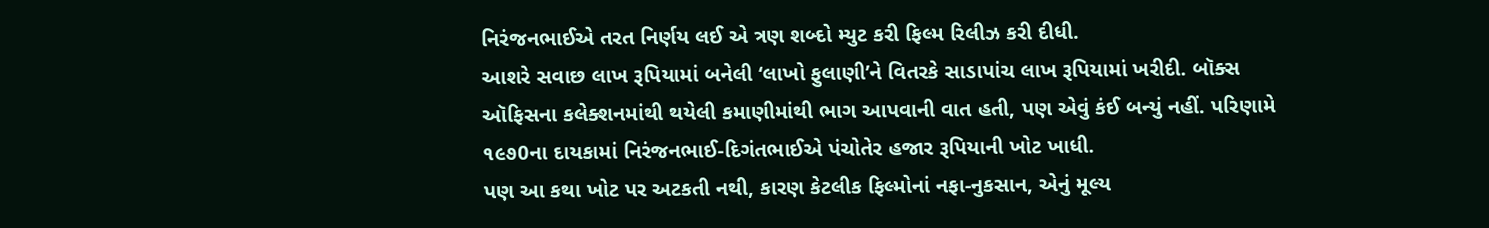નિરંજનભાઈએ તરત નિર્ણય લઈ એ ત્રણ શબ્દો મ્યુટ કરી ફિલ્મ રિલીઝ કરી દીધી.
આશરે સવાછ લાખ રૂપિયામાં બનેલી ‘લાખો ફુલાણી’ને વિતરકે સાડાપાંચ લાખ રૂપિયામાં ખરીદી. બૉક્સ ઑફિસના કલેક્શનમાંથી થયેલી કમાણીમાંથી ભાગ આપવાની વાત હતી, પણ એવું કંઈ બન્યું નહીં. પરિણામે ૧૯૭0ના દાયકામાં નિરંજનભાઈ-દિગંતભાઈએ પંચોતેર હજાર રૂપિયાની ખોટ ખાધી.
પણ આ કથા ખોટ પર અટકતી નથી, કારણ કેટલીક ફિલ્મોનાં નફા-નુકસાન, એનું મૂલ્ય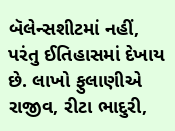બૅલેન્સશીટમાં નહીં, પરંતુ ઈતિહાસમાં દેખાય છે. લાખો ફુલાણીએ રાજીવ, રીટા ભાદુરી,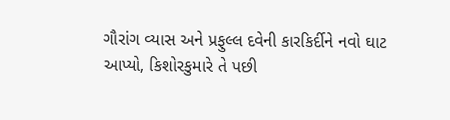ગૌરાંગ વ્યાસ અને પ્રફુલ્લ દવેની કારકિર્દીને નવો ઘાટ આપ્યો, કિશોરકુમારે તે પછી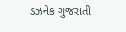ડઝનેક ગુજરાતી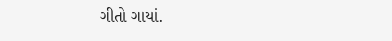ગીતો ગાયાં.